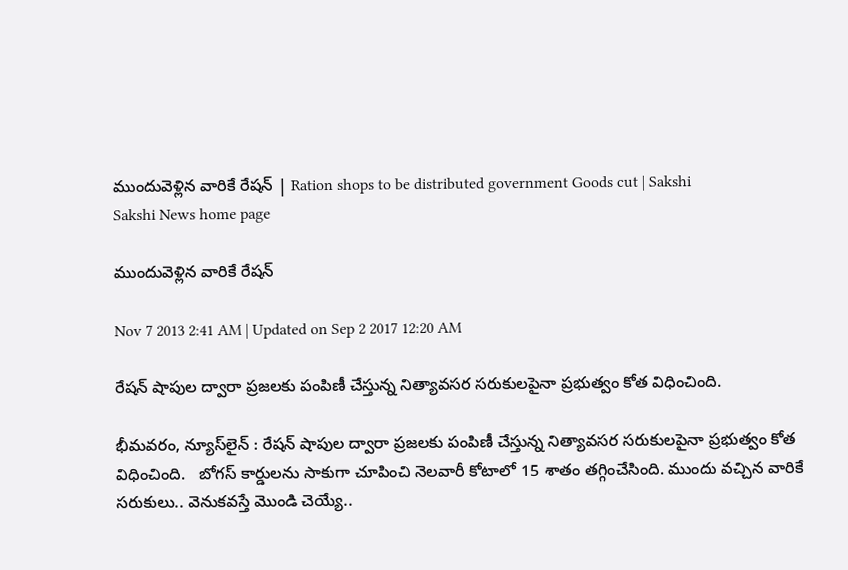ముందువెళ్లిన వారికే రేషన్ | Ration shops to be distributed government Goods cut | Sakshi
Sakshi News home page

ముందువెళ్లిన వారికే రేషన్

Nov 7 2013 2:41 AM | Updated on Sep 2 2017 12:20 AM

రేషన్ షాపుల ద్వారా ప్రజలకు పంపిణీ చేస్తున్న నిత్యావసర సరుకులపైనా ప్రభుత్వం కోత విధించింది.

భీమవరం, న్యూస్‌లైన్ : రేషన్ షాపుల ద్వారా ప్రజలకు పంపిణీ చేస్తున్న నిత్యావసర సరుకులపైనా ప్రభుత్వం కోత విధించింది.   బోగస్ కార్డులను సాకుగా చూపించి నెలవారీ కోటాలో 15 శాతం తగ్గించేసింది. ముందు వచ్చిన వారికే సరుకులు.. వెనుకవస్తే మొండి చెయ్యే..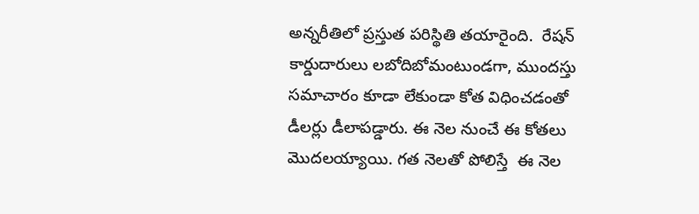అన్నరీతిలో ప్రస్తుత పరిస్థితి తయారైంది.  రేషన్ కార్డుదారులు లబోదిబోమంటుండగా, ముందస్తు సమాచారం కూడా లేకుండా కోత విధించడంతో డీలర్లు డీలాపడ్డారు. ఈ నెల నుంచే ఈ కోతలు మొదలయ్యాయి. గత నెలతో పోలిస్తే  ఈ నెల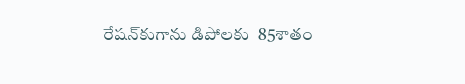రేషన్‌కుగాను డిపోలకు  85శాతం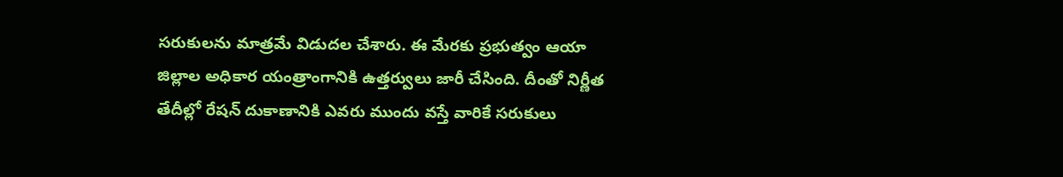సరుకులను మాత్రమే విడుదల చేశారు. ఈ మేరకు ప్రభుత్వం ఆయా జిల్లాల అధికార యంత్రాంగానికి ఉత్తర్వులు జారీ చేసింది. దీంతో నిర్ణీత తేదీల్లో రేషన్ దుకాణానికి ఎవరు ముందు వస్తే వారికే సరుకులు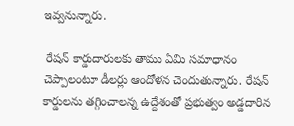ఇవ్వనున్నారు.

 రేషన్ కార్డుదారులకు తాము ఏమి సమాధానం చెప్పాలంటూ డీలర్లు ఆందోళన చెందుతున్నారు. రేషన్ కార్డులను తగ్గించాలన్న ఉద్దేశంతో ప్రభుత్వం అడ్డదారిన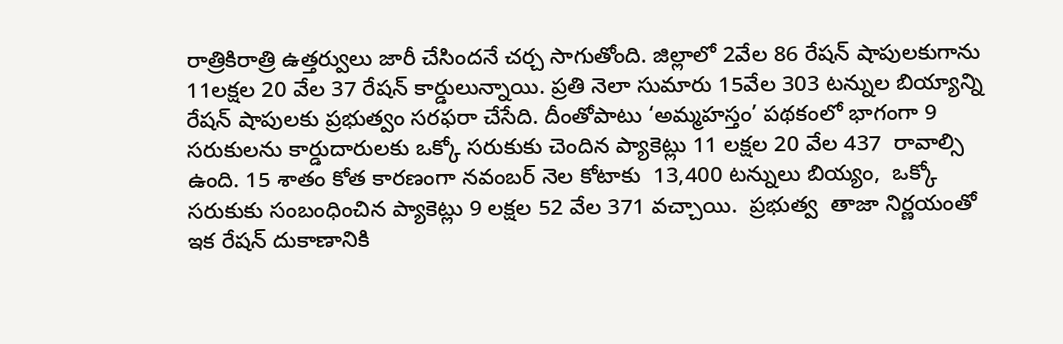రాత్రికిరాత్రి ఉత్తర్వులు జారీ చేసిందనే చర్చ సాగుతోంది. జిల్లాలో 2వేల 86 రేషన్ షాపులకుగాను 11లక్షల 20 వేల 37 రేషన్ కార్డులున్నాయి. ప్రతి నెలా సుమారు 15వేల 303 టన్నుల బియ్యాన్ని రేషన్ షాపులకు ప్రభుత్వం సరఫరా చేసేది. దీంతోపాటు ‘అమ్మహస్తం’ పథకంలో భాగంగా 9 సరుకులను కార్డుదారులకు ఒక్కో సరుకుకు చెందిన ప్యాకెట్లు 11 లక్షల 20 వేల 437  రావాల్సి ఉంది. 15 శాతం కోత కారణంగా నవంబర్ నెల కోటాకు  13,400 టన్నులు బియ్యం,  ఒక్కో సరుకుకు సంబంధించిన ప్యాకెట్లు 9 లక్షల 52 వేల 371 వచ్చాయి.  ప్రభుత్వ  తాజా నిర్ణయంతో ఇక రేషన్ దుకాణానికి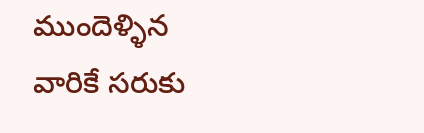ముందెళ్ళిన వారికే సరుకు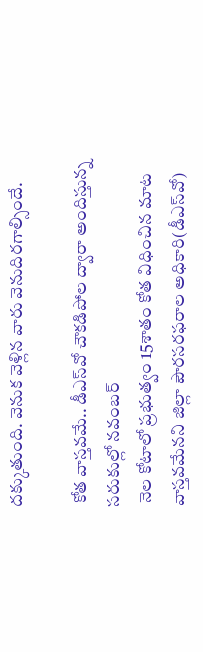దక్కుతుంది. వెనుక వెళ్లిన వారు వెనుదిరగాల్సిందే.

 కోత వాస్తవమే.. డీఎస్‌వో చౌకడిపోల ద్వారా అందిస్తున్న సరుకుల్లో నవంబర్
 నెల కోటాలో ప్రభుత్వం 15శాతం కోత విధించిన మాట వాస్తవమేనని జిల్లా పౌరసరఫరాల అధికారి(డీఎస్‌వో)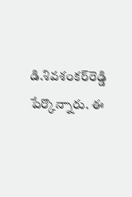డి.శివశంకర్‌రెడ్డి పేర్కొన్నారు. ఈ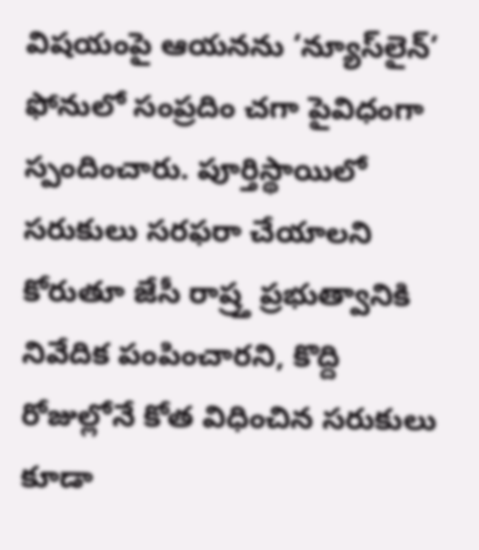విషయంపై ఆయనను ‘న్యూస్‌లైన్’ ఫోనులో సంప్రదిం చగా పైవిధంగా స్పందించారు. పూర్తిస్థాయిలో సరుకులు సరఫరా చేయాలని కోరుతూ జేసీ రాష్ర్త ప్రభుత్వానికి నివేదిక పంపించారని, కొద్ది రోజుల్లోనే కోత విధించిన సరుకులు కూడా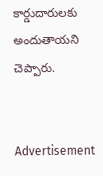కార్డుదారులకు అందుతాయని చెప్పారు.


Advertisement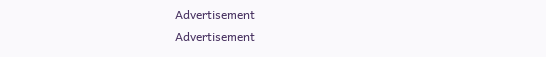Advertisement
Advertisement